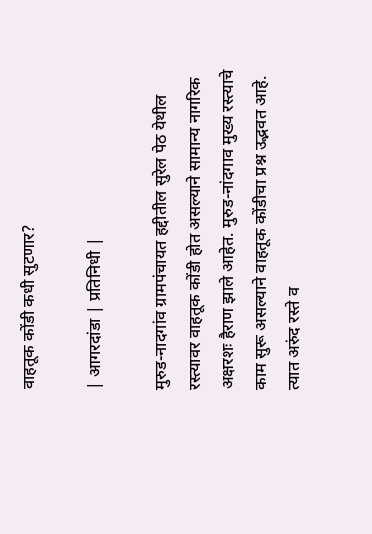वाहतूक कोंडी कधी सुटणार?

| आगरदांडा | प्रतिनिधी |

मुरुड-नादगांव ग्रामपंचायत हद्दीतील सुरेल पेठ येथील रस्त्यावर वाहतूक कोंडी होत असल्याने सामान्य नागरिक अक्षरशः हैराण झाले आहेत. मुरुड-नांदगाव मुख्य रस्त्याचे काम सुरू असल्याने वाहतूक कोंडीचा प्रश्न उद्भवत आहे. त्यात अरुंद रस्ते व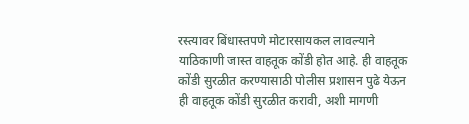रस्त्यावर बिंधास्तपणे मोटारसायकल लावल्याने याठिकाणी जास्त वाहतूक कोंडी होत आहे. ही वाहतूक कोंडी सुरळीत करण्यासाठी पोलीस प्रशासन पुढे येऊन ही वाहतूक कोंडी सुरळीत करावी, अशी मागणी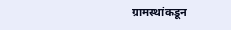ग्रामस्थांकडून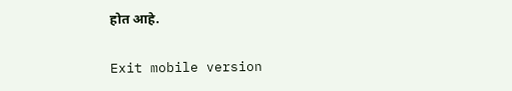होत आहे.

Exit mobile version